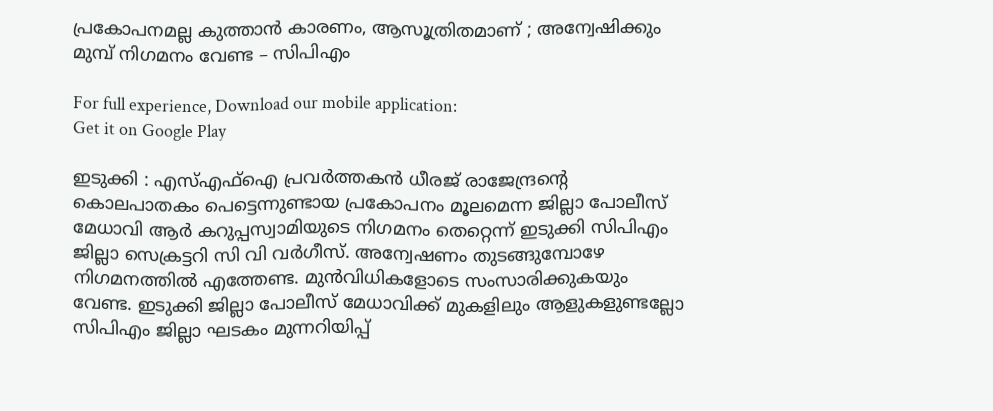പ്രകോപനമല്ല കുത്താൻ കാരണം, ആസൂത്രിതമാണ് ; അന്വേഷിക്കും മുമ്പ് നിഗമനം വേണ്ട – സിപിഎം

For full experience, Download our mobile application:
Get it on Google Play

ഇടുക്കി : എസ്എഫ്ഐ പ്രവർത്തകൻ ധീരജ് രാജേന്ദ്രന്‍റെ കൊലപാതകം പെട്ടെന്നുണ്ടായ പ്രകോപനം മൂലമെന്ന ജില്ലാ പോലീസ് മേധാവി ആർ കറുപ്പസ്വാമിയുടെ നിഗമനം തെറ്റെന്ന് ഇടുക്കി സിപിഎം ജില്ലാ സെക്രട്ടറി സി വി വർഗീസ്. അന്വേഷണം തുടങ്ങുമ്പോഴേ നിഗമനത്തിൽ എത്തേണ്ട. മുൻവിധികളോടെ സംസാരിക്കുകയും വേണ്ട. ഇടുക്കി ജില്ലാ പോലീസ് മേധാവിക്ക് മുകളിലും ആളുകളുണ്ടല്ലോ സിപിഎം ജില്ലാ ഘടകം മുന്നറിയിപ്പ്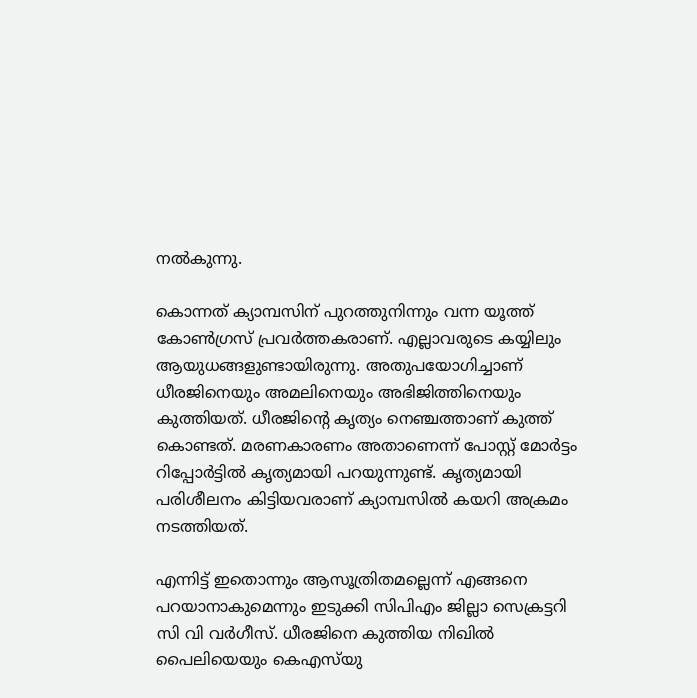നൽകുന്നു.

കൊന്നത് ക്യാമ്പസിന് പുറത്തുനിന്നും വന്ന യൂത്ത് കോൺഗ്രസ് പ്രവർത്തകരാണ്. എല്ലാവരുടെ കയ്യിലും ആയുധങ്ങളുണ്ടായിരുന്നു. അതുപയോഗിച്ചാണ് ധീരജിനെയും അമലിനെയും അഭിജിത്തിനെയും കുത്തിയത്. ധീരജിന്‍റെ കൃത്യം നെഞ്ചത്താണ് കുത്ത് കൊണ്ടത്. മരണകാരണം അതാണെന്ന് പോസ്റ്റ് മോർട്ടം റിപ്പോർട്ടിൽ കൃത്യമായി പറയുന്നുണ്ട്. കൃത്യമായി പരിശീലനം കിട്ടിയവരാണ് ക്യാമ്പസിൽ കയറി അക്രമം നടത്തിയത്.

എന്നിട്ട് ഇതൊന്നും ആസൂത്രിതമല്ലെന്ന് എങ്ങനെ പറയാനാകുമെന്നും ഇടുക്കി സിപിഎം ജില്ലാ സെക്രട്ടറി സി വി വർഗീസ്. ധീരജിനെ കുത്തിയ നിഖിൽ പൈലിയെയും കെഎസ്‍യു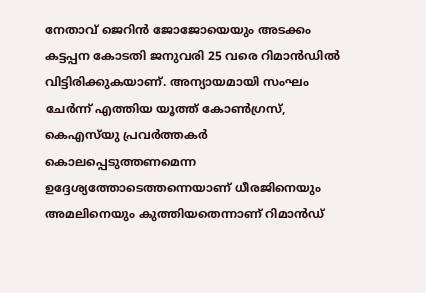നേതാവ് ജെറിൻ ജോജോയെയും അടക്കം കട്ടപ്പന കോടതി ജനുവരി 25 വരെ റിമാൻഡിൽ വിട്ടിരിക്കുകയാണ്. അന്യായമായി സംഘം ചേർന്ന് എത്തിയ യൂത്ത് കോൺഗ്രസ്, കെഎസ്‍യു പ്രവർത്തകർ കൊലപ്പെടുത്തണമെന്ന ഉദ്ദേശ്യത്തോടെത്തന്നെയാണ് ധീരജിനെയും അമലിനെയും കുത്തിയതെന്നാണ് റിമാൻഡ്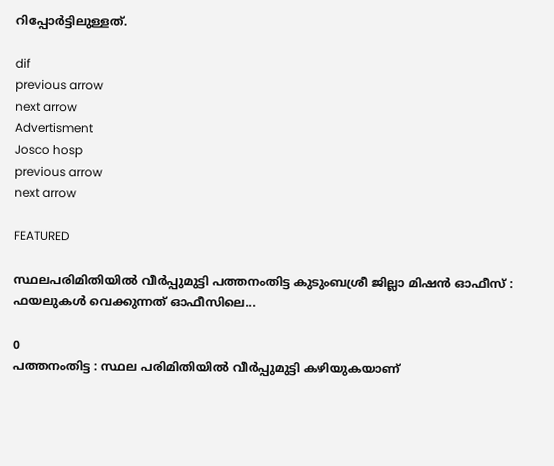റിപ്പോർട്ടിലുള്ളത്.

dif
previous arrow
next arrow
Advertisment
Josco hosp
previous arrow
next arrow

FEATURED

സ്ഥലപരിമിതിയില്‍ വീര്‍പ്പുമുട്ടി പത്തനംതിട്ട കുടുംബശ്രീ ജില്ലാ മിഷന്‍ ഓഫീസ് : ഫയലുകള്‍ വെക്കുന്നത് ഓഫീസിലെ...

0
പത്തനംതിട്ട : സ്ഥല പരിമിതിയില്‍ വീര്‍പ്പുമുട്ടി കഴിയുകയാണ്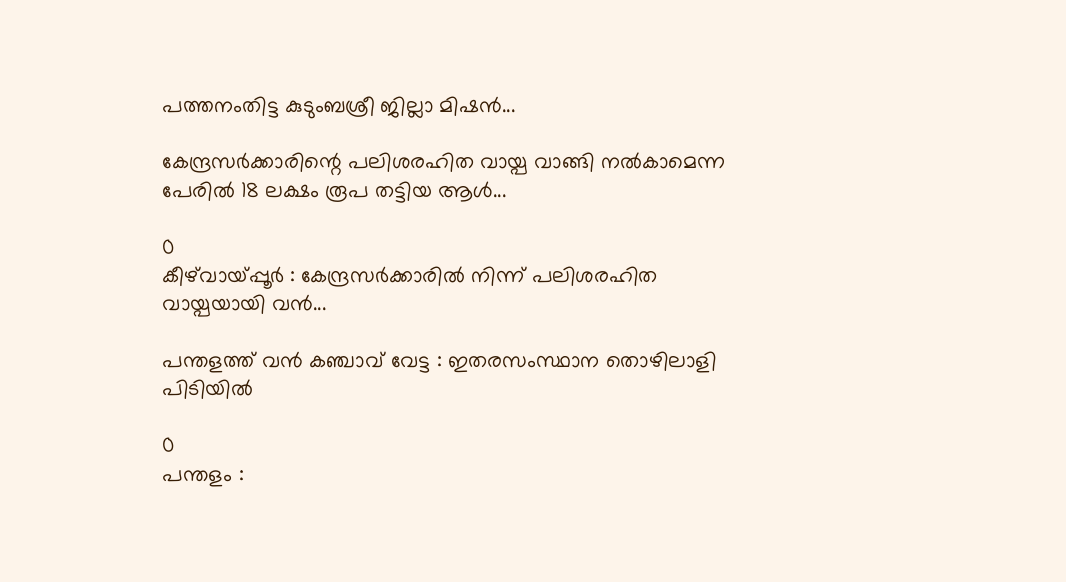പത്തനംതിട്ട കുടുംബശ്രീ ജില്ലാ മിഷന്‍...

കേന്ദ്രസർക്കാരിന്റെ പലിശരഹിത വായ്പ വാങ്ങി നൽകാമെന്ന പേരിൽ 18 ലക്ഷം രൂപ തട്ടിയ ആൾ...

0
കീഴ്‌വായ്‌പ്പൂർ : കേന്ദ്രസർക്കാരിൽ നിന്ന് പലിശരഹിത വായ്പയായി വൻ...

പന്തളത്ത് വൻ കഞ്ചാവ് വേട്ട : ഇതരസംസ്ഥാന തൊഴിലാളി പിടിയിൽ

0
പന്തളം :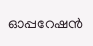ഓപ്പറേഷന്‍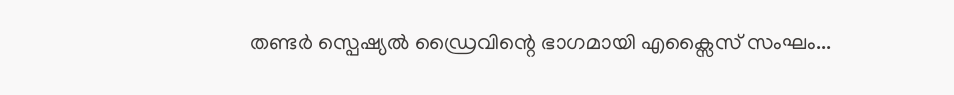തണ്ടര്‍ സ്പെഷ്യല്‍ ഡ്രൈവിന്റെ ഭാഗമായി എക്സൈസ് സംഘം...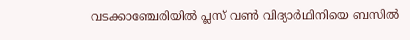വടക്കാഞ്ചേരിയിൽ പ്ലസ് വൺ വിദ്യാർഥിനിയെ ബസിൽ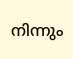നിന്നും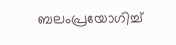ബലംപ്രയോഗിച്ച്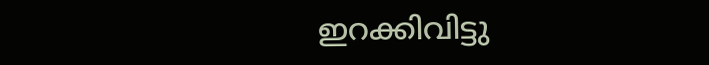ഇറക്കിവിട്ടു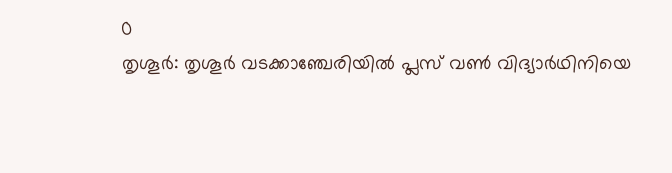0
തൃശൂർ: തൃശൂർ വടക്കാഞ്ചേരിയിൽ പ്ലസ് വൺ വിദ്യാർഥിനിയെ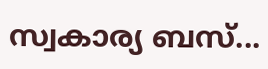സ്വകാര്യ ബസ്...